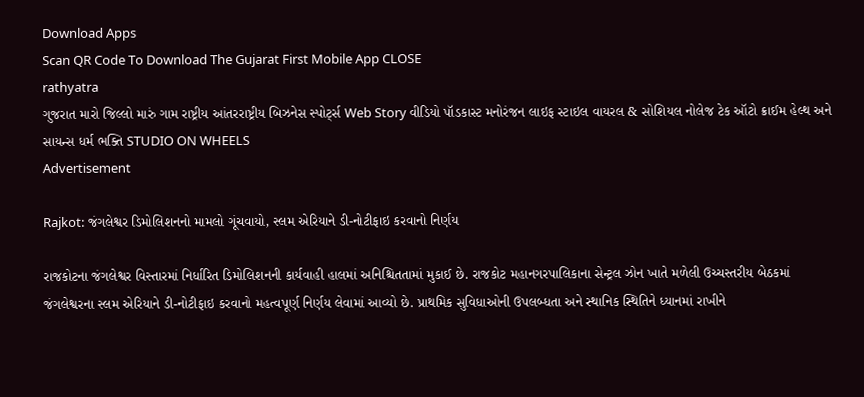Download Apps
Scan QR Code To Download The Gujarat First Mobile App CLOSE
rathyatra
ગુજરાત મારો જિલ્લો મારું ગામ રાષ્ટ્રીય આંતરરાષ્ટ્રીય બિઝનેસ સ્પોર્ટ્સ Web Story વીડિયો પૉડકાસ્ટ મનોરંજન લાઇફ સ્ટાઇલ વાયરલ & સોશિયલ નોલેજ ટેક ઑટો ક્રાઈમ હેલ્થ અને સાયન્સ ધર્મ ભક્તિ STUDIO ON WHEELS
Advertisement

Rajkot: જંગલેશ્વર ડિમોલિશનનો મામલો ગૂંચવાયો, સ્લમ એરિયાને ડી-નોટીફાઇ કરવાનો નિર્ણય

રાજકોટના જંગલેશ્વર વિસ્તારમાં નિર્ધારિત ડિમોલિશનની કાર્યવાહી હાલમાં અનિશ્ચિતતામાં મુકાઈ છે. રાજકોટ મહાનગરપાલિકાના સેન્ટ્રલ ઝોન ખાતે મળેલી ઉચ્ચસ્તરીય બેઠકમાં જંગલેશ્વરના સ્લમ એરિયાને ડી-નોટીફાઇ કરવાનો મહત્વપૂર્ણ નિર્ણય લેવામાં આવ્યો છે. પ્રાથમિક સુવિધાઓની ઉપલબ્ધતા અને સ્થાનિક સ્થિતિને ધ્યાનમાં રાખીને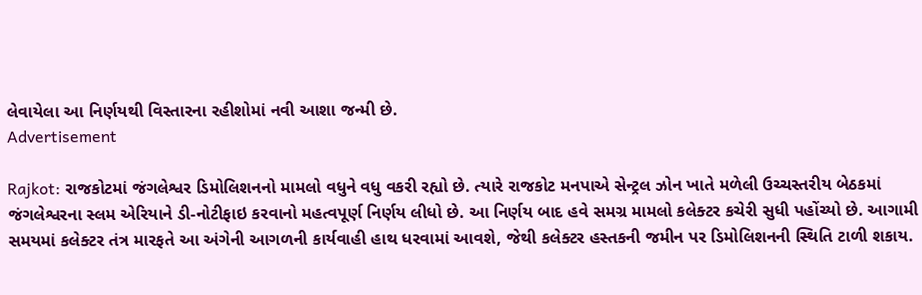લેવાયેલા આ નિર્ણયથી વિસ્તારના રહીશોમાં નવી આશા જન્મી છે.
Advertisement

Rajkot: રાજકોટમાં જંગલેશ્વર ડિમોલિશનનો મામલો વધુને વધુ વકરી રહ્યો છે. ત્યારે રાજકોટ મનપાએ સેન્ટ્રલ ઝોન ખાતે મળેલી ઉચ્ચસ્તરીય બેઠકમાં જંગલેશ્વરના સ્લમ એરિયાને ડી-નોટીફાઇ કરવાનો મહત્વપૂર્ણ નિર્ણય લીધો છે. આ નિર્ણય બાદ હવે સમગ્ર મામલો કલેક્ટર કચેરી સુધી પહોંચ્યો છે. આગામી સમયમાં કલેક્ટર તંત્ર મારફતે આ અંગેની આગળની કાર્યવાહી હાથ ધરવામાં આવશે, જેથી કલેક્ટર હસ્તકની જમીન પર ડિમોલિશનની સ્થિતિ ટાળી શકાય.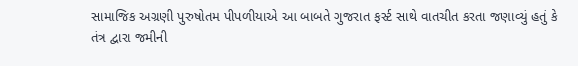સામાજિક અગ્રણી પુરુષોતમ પીપળીયાએ આ બાબતે ગુજરાત ફર્સ્ટ સાથે વાતચીત કરતા જણાવ્યું હતું કે તંત્ર દ્વારા જમીની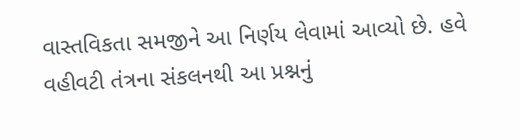વાસ્તવિકતા સમજીને આ નિર્ણય લેવામાં આવ્યો છે. હવે વહીવટી તંત્રના સંકલનથી આ પ્રશ્નનું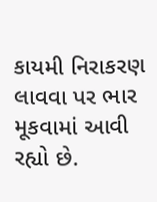કાયમી નિરાકરણ લાવવા પર ભાર મૂકવામાં આવી રહ્યો છે.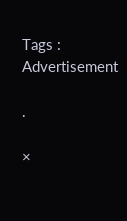Tags :
Advertisement

.

×